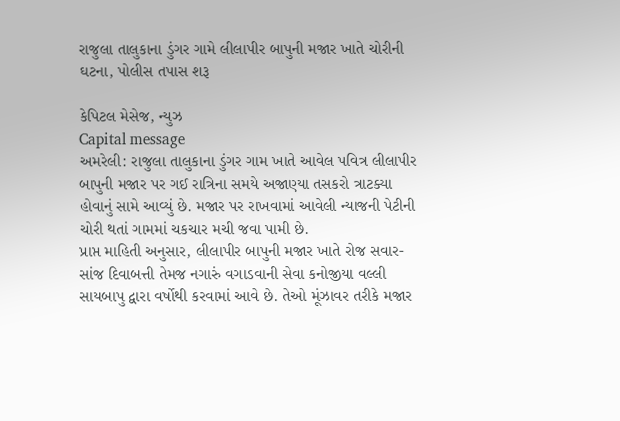રાજુલા તાલુકાના ડુંગર ગામે લીલાપીર બાપુની મજાર ખાતે ચોરીની ઘટના, પોલીસ તપાસ શરૂ

કેપિટલ મેસેજ, ન્યુઝ
Capital message
અમરેલી: રાજુલા તાલુકાના ડુંગર ગામ ખાતે આવેલ પવિત્ર લીલાપીર બાપુની મજાર પર ગઈ રાત્રિના સમયે અજાણ્યા તસકરો ત્રાટક્યા હોવાનું સામે આવ્યું છે. મજાર પર રાખવામાં આવેલી ન્યાજની પેટીની ચોરી થતાં ગામમાં ચકચાર મચી જવા પામી છે.
પ્રાપ્ત માહિતી અનુસાર, લીલાપીર બાપુની મજાર ખાતે રોજ સવાર-સાંજ દિવાબત્તી તેમજ નગારું વગાડવાની સેવા કનોજીયા વલ્લી સાયબાપુ દ્વારા વર્ષોથી કરવામાં આવે છે. તેઓ મૂંઝાવર તરીકે મજાર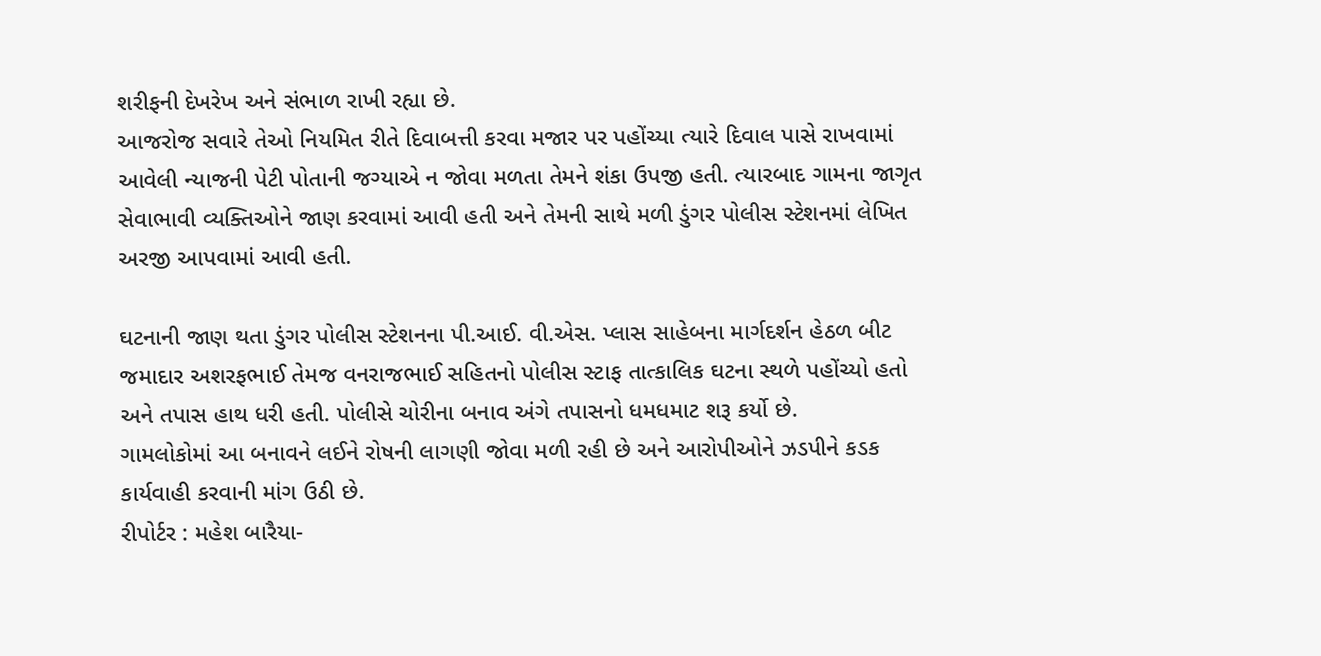શરીફની દેખરેખ અને સંભાળ રાખી રહ્યા છે.
આજરોજ સવારે તેઓ નિયમિત રીતે દિવાબત્તી કરવા મજાર પર પહોંચ્યા ત્યારે દિવાલ પાસે રાખવામાં આવેલી ન્યાજની પેટી પોતાની જગ્યાએ ન જોવા મળતા તેમને શંકા ઉપજી હતી. ત્યારબાદ ગામના જાગૃત સેવાભાવી વ્યક્તિઓને જાણ કરવામાં આવી હતી અને તેમની સાથે મળી ડુંગર પોલીસ સ્ટેશનમાં લેખિત અરજી આપવામાં આવી હતી.

ઘટનાની જાણ થતા ડુંગર પોલીસ સ્ટેશનના પી.આઈ. વી.એસ. પ્લાસ સાહેબના માર્ગદર્શન હેઠળ બીટ જમાદાર અશરફભાઈ તેમજ વનરાજભાઈ સહિતનો પોલીસ સ્ટાફ તાત્કાલિક ઘટના સ્થળે પહોંચ્યો હતો અને તપાસ હાથ ધરી હતી. પોલીસે ચોરીના બનાવ અંગે તપાસનો ધમધમાટ શરૂ કર્યો છે.
ગામલોકોમાં આ બનાવને લઈને રોષની લાગણી જોવા મળી રહી છે અને આરોપીઓને ઝડપીને કડક કાર્યવાહી કરવાની માંગ ઉઠી છે.
રીપોર્ટર : મહેશ બારૈયા-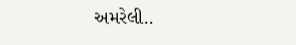અમરેલી..